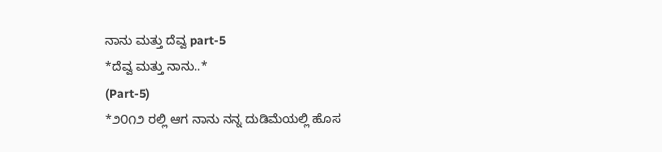ನಾನು ಮತ್ತು ದೆವ್ವ part-5
*ದೆವ್ವ ಮತ್ತು ನಾನು..*
(Part-5)
*೨೦೧೨ ರಲ್ಲಿ ಆಗ ನಾನು ನನ್ನ ದುಡಿಮೆಯಲ್ಲಿ ಹೊಸ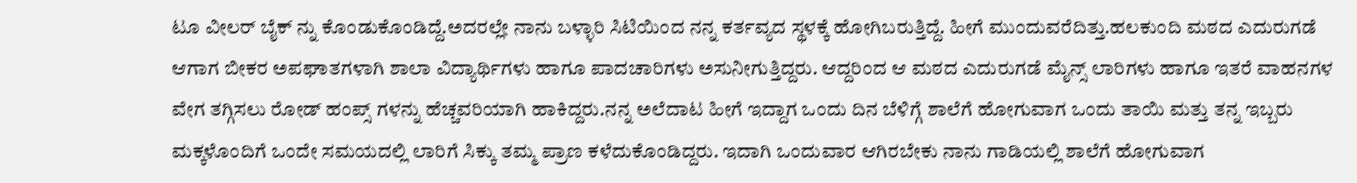ಟೂ ವೀಲರ್ ಬೈಕ್ ನ್ನು ಕೊಂಡುಕೊಂಡಿದ್ದೆ.ಅದರಲ್ಲೇ ನಾನು ಬಳ್ಳಾರಿ ಸಿಟಿಯಿಂದ ನನ್ನ ಕರ್ತವ್ಯದ ಸ್ಥಳಕ್ಕೆ ಹೋಗಿಬರುತ್ತಿದ್ದೆ. ಹೀಗೆ ಮುಂದುವರೆದಿತ್ತು.ಹಲಕುಂದಿ ಮಠದ ಎದುರುಗಡೆ ಆಗಾಗ ಬೀಕರ ಅಪಘಾತಗಳಾಗಿ ಶಾಲಾ ವಿದ್ಯಾರ್ಥಿಗಳು ಹಾಗೂ ಪಾದಚಾರಿಗಳು ಅಸುನೀಗುತ್ತಿದ್ದರು. ಆದ್ದರಿಂದ ಆ ಮಠದ ಎದುರುಗಡೆ ಮೈನ್ಸ್ ಲಾರಿಗಳು ಹಾಗೂ ಇತರೆ ವಾಹನಗಳ ವೇಗ ತಗ್ಗಿಸಲು ರೋಡ್ ಹಂಪ್ಸ್ ಗಳನ್ನು ಹೆಚ್ಚವರಿಯಾಗಿ ಹಾಕಿದ್ದರು.ನನ್ನ ಅಲೆದಾಟ ಹೀಗೆ ಇದ್ದಾಗ ಒಂದು ದಿನ ಬೆಳಿಗ್ಗೆ ಶಾಲೆಗೆ ಹೋಗುವಾಗ ಒಂದು ತಾಯಿ ಮತ್ತು ತನ್ನ ಇಬ್ಬರು ಮಕ್ಕಳೊಂದಿಗೆ ಒಂದೇ ಸಮಯದಲ್ಲಿ ಲಾರಿಗೆ ಸಿಕ್ಕು ತಮ್ಮ ಪ್ರಾಣ ಕಳೆದುಕೊಂಡಿದ್ದರು. ಇದಾಗಿ ಒಂದುವಾರ ಆಗಿರಬೇಕು ನಾನು ಗಾಡಿಯಲ್ಲಿ ಶಾಲೆಗೆ ಹೋಗುವಾಗ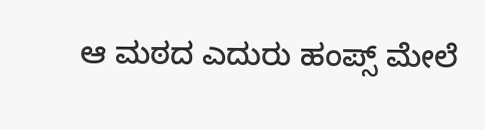ಆ ಮಠದ ಎದುರು ಹಂಪ್ಸ್ ಮೇಲೆ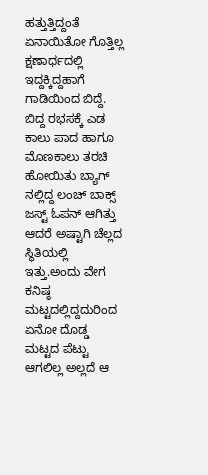ಹತ್ತುತ್ತಿದ್ದಂತೆ ಏನಾಯಿತೋ ಗೊತ್ತಿಲ್ಲ ಕ್ಷಣಾರ್ಧದಲ್ಲಿ ಇದ್ದಕ್ಕಿದ್ದಹಾಗೆ ಗಾಡಿಯಿಂದ ಬಿದ್ದೆ. ಬಿದ್ದ ರಭಸಕ್ಕೆ ಎಡ ಕಾಲು ಪಾದ ಹಾಗೂ ಮೊಣಕಾಲು ತರಚಿ ಹೋಯಿತು ಬ್ಯಾಗ್ ನಲ್ಲಿದ್ದ ಲಂಚ್ ಬಾಕ್ಸ್ ಜಸ್ಟ್ ಓಪನ್ ಆಗಿತ್ತು ಆದರೆ ಅಷ್ಟಾಗಿ ಚೆಲ್ಲದ ಸ್ಥಿತಿಯಲ್ಲಿ ಇತ್ತು.ಅಂದು ವೇಗ ಕನಿಷ್ಠ ಮಟ್ಟದಲ್ಲಿದ್ದದುರಿಂದ ಏನೋ ದೊಡ್ಡ ಮಟ್ಟದ ಪೆಟ್ಟು ಆಗಲಿಲ್ಲ ಅಲ್ಲದೆ ಆ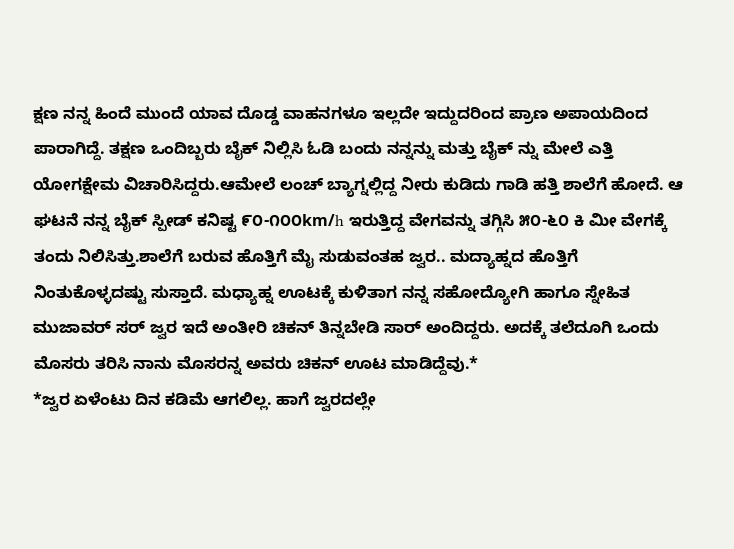ಕ್ಷಣ ನನ್ನ ಹಿಂದೆ ಮುಂದೆ ಯಾವ ದೊಡ್ಡ ವಾಹನಗಳೂ ಇಲ್ಲದೇ ಇದ್ದುದರಿಂದ ಪ್ರಾಣ ಅಪಾಯದಿಂದ ಪಾರಾಗಿದ್ದೆ. ತಕ್ಷಣ ಒಂದಿಬ್ಬರು ಬೈಕ್ ನಿಲ್ಲಿಸಿ ಓಡಿ ಬಂದು ನನ್ನನ್ನು ಮತ್ತು ಬೈಕ್ ನ್ನು ಮೇಲೆ ಎತ್ತಿ ಯೋಗಕ್ಷೇಮ ವಿಚಾರಿಸಿದ್ದರು.ಆಮೇಲೆ ಲಂಚ್ ಬ್ಯಾಗ್ನಲ್ಲಿದ್ದ ನೀರು ಕುಡಿದು ಗಾಡಿ ಹತ್ತಿ ಶಾಲೆಗೆ ಹೋದೆ. ಆ ಘಟನೆ ನನ್ನ ಬೈಕ್ ಸ್ಪೀಡ್ ಕನಿಷ್ಟ ೯೦-೧೦೦km/h ಇರುತ್ತಿದ್ದ ವೇಗವನ್ನು ತಗ್ಗಿಸಿ ೫೦-೬೦ ಕಿ ಮೀ ವೇಗಕ್ಕೆ ತಂದು ನಿಲಿಸಿತ್ತು.ಶಾಲೆಗೆ ಬರುವ ಹೊತ್ತಿಗೆ ಮೈ ಸುಡುವಂತಹ ಜ್ವರ.. ಮದ್ಯಾಹ್ನದ ಹೊತ್ತಿಗೆ ನಿಂತುಕೊಳ್ಳದಷ್ಟು ಸುಸ್ತಾದೆ. ಮಧ್ಯಾಹ್ನ ಊಟಕ್ಕೆ ಕುಳಿತಾಗ ನನ್ನ ಸಹೋದ್ಯೋಗಿ ಹಾಗೂ ಸ್ನೇಹಿತ ಮುಜಾವರ್ ಸರ್ ಜ್ವರ ಇದೆ ಅಂತೀರಿ ಚಿಕನ್ ತಿನ್ನಬೇಡಿ ಸಾರ್ ಅಂದಿದ್ದರು. ಅದಕ್ಕೆ ತಲೆದೂಗಿ ಒಂದು ಮೊಸರು ತರಿಸಿ ನಾನು ಮೊಸರನ್ನ ಅವರು ಚಿಕನ್ ಊಟ ಮಾಡಿದ್ದೆವು.*
*ಜ್ವರ ಏಳೆಂಟು ದಿನ ಕಡಿಮೆ ಆಗಲಿಲ್ಲ. ಹಾಗೆ ಜ್ವರದಲ್ಲೇ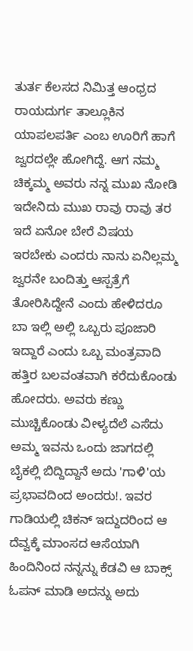ತುರ್ತ ಕೆಲಸದ ನಿಮಿತ್ತ ಆಂಧ್ರದ ರಾಯದುರ್ಗ ತಾಲ್ಲೂಕಿನ ಯಾಪಲಪರ್ತಿ ಎಂಬ ಊರಿಗೆ ಹಾಗೆ ಜ್ವರದಲ್ಲೇ ಹೋಗಿದ್ದೆ. ಆಗ ನಮ್ಮ ಚಿಕ್ಕಮ್ಮ ಅವರು ನನ್ನ ಮುಖ ನೋಡಿ ಇದೇನಿದು ಮುಖ ರಾವು ರಾವು ತರ ಇದೆ ಏನೋ ಬೇರೆ ವಿಷಯ ಇರಬೇಕು ಎಂದರು ನಾನು ಏನಿಲ್ಲಮ್ಮ ಜ್ವರನೇ ಬಂದಿತ್ತು ಆಸ್ಪತ್ರೆಗೆ ತೋರಿಸಿದ್ದೇನೆ ಎಂದು ಹೇಳಿದರೂ ಬಾ ಇಲ್ಲಿ ಅಲ್ಲಿ ಒಬ್ಬರು ಪೂಜಾರಿ ಇದ್ದಾರೆ ಎಂದು ಒಬ್ಬ ಮಂತ್ರವಾದಿ ಹತ್ತಿರ ಬಲವಂತವಾಗಿ ಕರೆದುಕೊಂಡು ಹೋದರು. ಅವರು ಕಣ್ಣು ಮುಚ್ಚಿಕೊಂಡು ವೀಳ್ಯದೆಲೆ ಎಸೆದು ಅಮ್ಮ ಇವನು ಒಂದು ಜಾಗದಲ್ಲಿ ಬೈಕಲ್ಲಿ ಬಿದ್ದಿದ್ದಾನೆ ಅದು 'ಗಾಳಿ'ಯ ಪ್ರಭಾವದಿಂದ ಅಂದರು!. ಇವರ ಗಾಡಿಯಲ್ಲಿ ಚಿಕನ್ ಇದ್ದುದರಿಂದ ಆ ದೆವ್ವಕ್ಕೆ ಮಾಂಸದ ಆಸೆಯಾಗಿ ಹಿಂದಿನಿಂದ ನನ್ನನ್ನು ಕೆಡವಿ ಆ ಬಾಕ್ಸ್ ಓಪನ್ ಮಾಡಿ ಅದನ್ನು ಅದು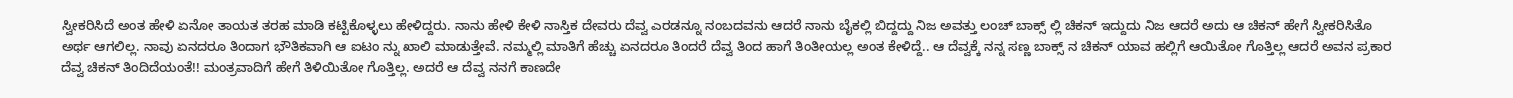ಸ್ವೀಕರಿಸಿದೆ ಅಂತ ಹೇಳಿ ಏನೋ ತಾಯತ ತರಹ ಮಾಡಿ ಕಟ್ಟಿಕೊಳ್ಳಲು ಹೇಳಿದ್ದರು. ನಾನು ಹೇಳಿ ಕೇಳಿ ನಾಸ್ತಿಕ ದೇವರು ದೆವ್ವ ಎರಡನ್ನೂ ನಂಬದವನು ಆದರೆ ನಾನು ಬೈಕಲ್ಲಿ ಬಿದ್ದದ್ದು ನಿಜ ಅವತ್ತು ಲಂಚ್ ಬಾಕ್ಸ್ ಲ್ಲಿ ಚಿಕನ್ ಇದ್ದುದು ನಿಜ ಆದರೆ ಅದು ಆ ಚಿಕನ್ ಹೇಗೆ ಸ್ವೀಕರಿಸಿತೊ ಅರ್ಥ ಆಗಲಿಲ್ಲ. ನಾವು ಏನದರೂ ತಿಂದಾಗ ಭೌತಿಕವಾಗಿ ಆ ಐಟಂ ನ್ನು ಖಾಲಿ ಮಾಡುತ್ತೇವೆ. ನಮ್ಮಲ್ಲಿ ಮಾತಿಗೆ ಹೆಚ್ಚು ಏನದರೂ ತಿಂದರೆ ದೆವ್ವ ತಿಂದ ಹಾಗೆ ತಿಂತೀಯಲ್ಲ ಅಂತ ಕೇಳಿದ್ದೆ.. ಆ ದೆವ್ವಕ್ಕೆ ನನ್ನ ಸಣ್ಣ ಬಾಕ್ಸ್ ನ ಚಿಕನ್ ಯಾವ ಹಲ್ಲಿಗೆ ಆಯಿತೋ ಗೊತ್ತಿಲ್ಲ ಆದರೆ ಅವನ ಪ್ರಕಾರ ದೆವ್ವ ಚಿಕನ್ ತಿಂದಿದೆಯಂತೆ!! ಮಂತ್ರವಾದಿಗೆ ಹೇಗೆ ತಿಳಿಯಿತೋ ಗೊತ್ತಿಲ್ಲ. ಅದರೆ ಆ ದೆವ್ವ ನನಗೆ ಕಾಣದೇ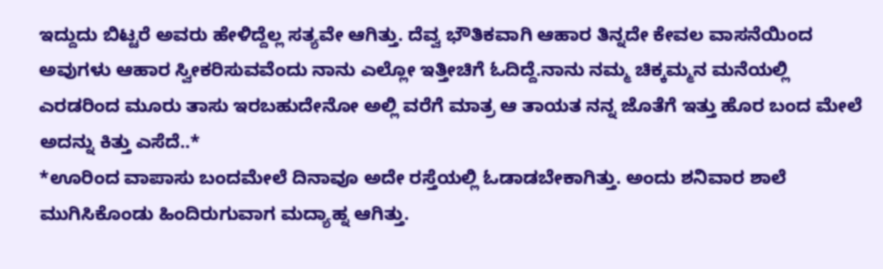ಇದ್ದುದು ಬಿಟ್ಟರೆ ಅವರು ಹೇಳಿದ್ದೆಲ್ಲ ಸತ್ಯವೇ ಆಗಿತ್ತು. ದೆವ್ವ ಭೌತಿಕವಾಗಿ ಆಹಾರ ತಿನ್ನದೇ ಕೇವಲ ವಾಸನೆಯಿಂದ ಅವುಗಳು ಆಹಾರ ಸ್ವೀಕರಿಸುವವೆಂದು ನಾನು ಎಲ್ಲೋ ಇತ್ತೀಚಿಗೆ ಓದಿದ್ದೆ.ನಾನು ನಮ್ಮ ಚಿಕ್ಕಮ್ಮನ ಮನೆಯಲ್ಲಿ ಎರಡರಿಂದ ಮೂರು ತಾಸು ಇರಬಹುದೇನೋ ಅಲ್ಲಿ ವರೆಗೆ ಮಾತ್ರ ಆ ತಾಯತ ನನ್ನ ಜೊತೆಗೆ ಇತ್ತು ಹೊರ ಬಂದ ಮೇಲೆ ಅದನ್ನು ಕಿತ್ತು ಎಸೆದೆ..*
*ಊರಿಂದ ವಾಪಾಸು ಬಂದಮೇಲೆ ದಿನಾವೂ ಅದೇ ರಸ್ತೆಯಲ್ಲಿ ಓಡಾಡಬೇಕಾಗಿತ್ತು. ಅಂದು ಶನಿವಾರ ಶಾಲೆ ಮುಗಿಸಿಕೊಂಡು ಹಿಂದಿರುಗುವಾಗ ಮದ್ಯಾಹ್ನ ಆಗಿತ್ತು.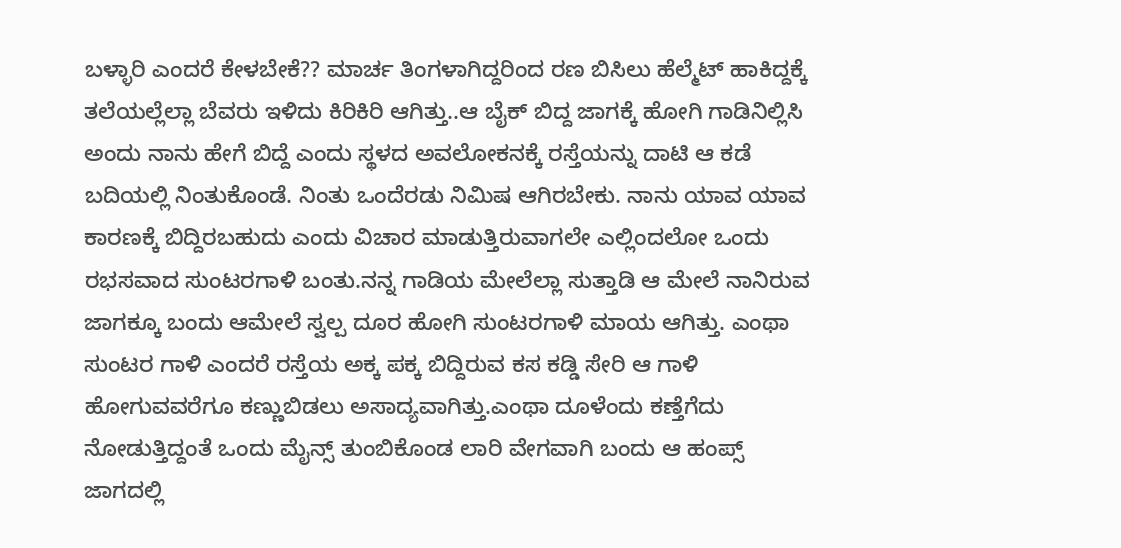ಬಳ್ಳಾರಿ ಎಂದರೆ ಕೇಳಬೇಕೆ?? ಮಾರ್ಚ ತಿಂಗಳಾಗಿದ್ದರಿಂದ ರಣ ಬಿಸಿಲು ಹೆಲ್ಮೆಟ್ ಹಾಕಿದ್ದಕ್ಕೆ ತಲೆಯಲ್ಲೆಲ್ಲಾ ಬೆವರು ಇಳಿದು ಕಿರಿಕಿರಿ ಆಗಿತ್ತು..ಆ ಬೈಕ್ ಬಿದ್ದ ಜಾಗಕ್ಕೆ ಹೋಗಿ ಗಾಡಿನಿಲ್ಲಿಸಿ ಅಂದು ನಾನು ಹೇಗೆ ಬಿದ್ದೆ ಎಂದು ಸ್ಥಳದ ಅವಲೋಕನಕ್ಕೆ ರಸ್ತೆಯನ್ನು ದಾಟಿ ಆ ಕಡೆ ಬದಿಯಲ್ಲಿ ನಿಂತುಕೊಂಡೆ. ನಿಂತು ಒಂದೆರಡು ನಿಮಿಷ ಆಗಿರಬೇಕು. ನಾನು ಯಾವ ಯಾವ ಕಾರಣಕ್ಕೆ ಬಿದ್ದಿರಬಹುದು ಎಂದು ವಿಚಾರ ಮಾಡುತ್ತಿರುವಾಗಲೇ ಎಲ್ಲಿಂದಲೋ ಒಂದು ರಭಸವಾದ ಸುಂಟರಗಾಳಿ ಬಂತು.ನನ್ನ ಗಾಡಿಯ ಮೇಲೆಲ್ಲಾ ಸುತ್ತಾಡಿ ಆ ಮೇಲೆ ನಾನಿರುವ ಜಾಗಕ್ಕೂ ಬಂದು ಆಮೇಲೆ ಸ್ವಲ್ಪ ದೂರ ಹೋಗಿ ಸುಂಟರಗಾಳಿ ಮಾಯ ಆಗಿತ್ತು. ಎಂಥಾ ಸುಂಟರ ಗಾಳಿ ಎಂದರೆ ರಸ್ತೆಯ ಅಕ್ಕ ಪಕ್ಕ ಬಿದ್ದಿರುವ ಕಸ ಕಡ್ಡಿ ಸೇರಿ ಆ ಗಾಳಿ ಹೋಗುವವರೆಗೂ ಕಣ್ಣುಬಿಡಲು ಅಸಾದ್ಯವಾಗಿತ್ತು.ಎಂಥಾ ದೂಳೆಂದು ಕಣ್ತೆಗೆದು ನೋಡುತ್ತಿದ್ದಂತೆ ಒಂದು ಮೈನ್ಸ್ ತುಂಬಿಕೊಂಡ ಲಾರಿ ವೇಗವಾಗಿ ಬಂದು ಆ ಹಂಪ್ಸ್ ಜಾಗದಲ್ಲಿ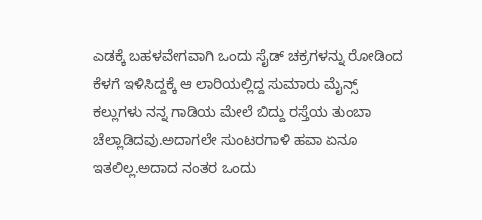ಎಡಕ್ಕೆ ಬಹಳವೇಗವಾಗಿ ಒಂದು ಸೈಡ್ ಚಕ್ರಗಳನ್ನು ರೋಡಿಂದ ಕೆಳಗೆ ಇಳಿಸಿದ್ದಕ್ಕೆ ಆ ಲಾರಿಯಲ್ಲಿದ್ದ ಸುಮಾರು ಮೈನ್ಸ್ ಕಲ್ಲುಗಳು ನನ್ನ ಗಾಡಿಯ ಮೇಲೆ ಬಿದ್ದು ರಸ್ತೆಯ ತುಂಬಾ ಚೆಲ್ಲಾಡಿದವು.ಅದಾಗಲೇ ಸುಂಟರಗಾಳಿ ಹವಾ ಏನೂ ಇತಲಿಲ್ಲ.ಅದಾದ ನಂತರ ಒಂದು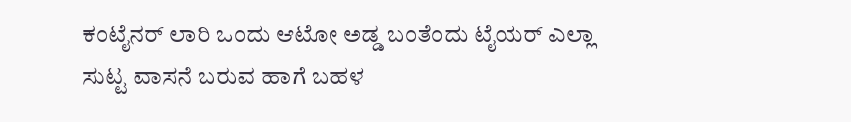ಕಂಟೈನರ್ ಲಾರಿ ಒಂದು ಆಟೋ ಅಡ್ಡ ಬಂತೆಂದು ಟೈಯರ್ ಎಲ್ಲಾ ಸುಟ್ಟ ವಾಸನೆ ಬರುವ ಹಾಗೆ ಬಹಳ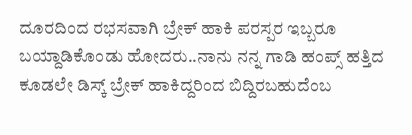ದೂರದಿಂದ ರಭಸವಾಗಿ ಬ್ರೇಕ್ ಹಾಕಿ ಪರಸ್ಪರ ಇಬ್ಬರೂ ಬಯ್ದಾಡಿಕೊಂಡು ಹೋದರು..ನಾನು ನನ್ನ ಗಾಡಿ ಹಂಪ್ಸ್ ಹತ್ತಿದ ಕೂಡಲೇ ಡಿಸ್ಕ್ ಬ್ರೇಕ್ ಹಾಕಿದ್ದರಿಂದ ಬಿದ್ದಿರಬಹುದೆಂಬ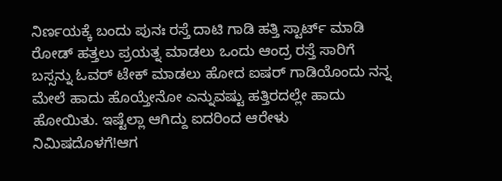ನಿರ್ಣಯಕ್ಕೆ ಬಂದು ಪುನಃ ರಸ್ತೆ ದಾಟಿ ಗಾಡಿ ಹತ್ತಿ ಸ್ಟಾರ್ಟ್ ಮಾಡಿ ರೋಡ್ ಹತ್ತಲು ಪ್ರಯತ್ನ ಮಾಡಲು ಒಂದು ಆಂದ್ರ ರಸ್ತೆ ಸಾರಿಗೆ ಬಸ್ಸನ್ನು ಓವರ್ ಟೇಕ್ ಮಾಡಲು ಹೋದ ಐಷರ್ ಗಾಡಿಯೊಂದು ನನ್ನ ಮೇಲೆ ಹಾದು ಹೊಯ್ತೇನೋ ಎನ್ನುವಷ್ಟು ಹತ್ತಿರದಲ್ಲೇ ಹಾದು ಹೋಯಿತು. ಇಷ್ಟೆಲ್ಲಾ ಆಗಿದ್ದು ಐದರಿಂದ ಆರೇಳು ನಿಮಿಷದೊಳಗೆ!ಆಗ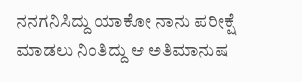ನನಗನಿಸಿದ್ದು ಯಾಕೋ ನಾನು ಪರೀಕ್ಷೆ ಮಾಡಲು ನಿಂತಿದ್ದು ಆ ಅತಿಮಾನುಷ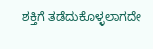ಶಕ್ತಿಗೆ ತಡೆದುಕೊಳ್ಳಲಾಗದೇ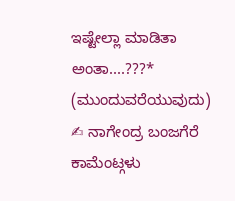ಇಷ್ಟೇಲ್ಲಾ ಮಾಡಿತಾ ಅಂತಾ....???*
(ಮುಂದುವರೆಯುವುದು)
✍ ನಾಗೇಂದ್ರ ಬಂಜಗೆರೆ
ಕಾಮೆಂಟ್ಗಳು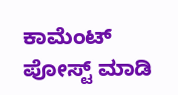ಕಾಮೆಂಟ್ ಪೋಸ್ಟ್ ಮಾಡಿ